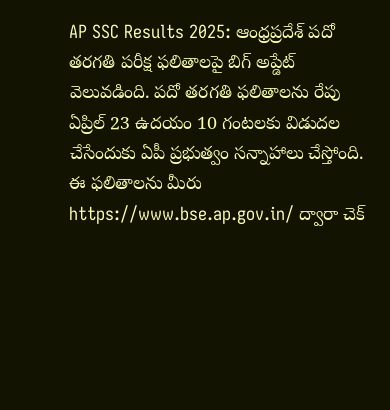AP SSC Results 2025: ఆంధ్రప్రదేశ్ పదో తరగతి పరీక్ష ఫలితాలపై బిగ్ అప్డేట్ వెలువడింది. పదో తరగతి ఫలితాలను రేపు ఏప్రిల్ 23 ఉదయం 10 గంటలకు విడుదల చేసేందుకు ఏపీ ప్రభుత్వం సన్నాహాలు చేస్తోంది. ఈ ఫలితాలను మీరు https://www.bse.ap.gov.in/ ద్వారా చెక్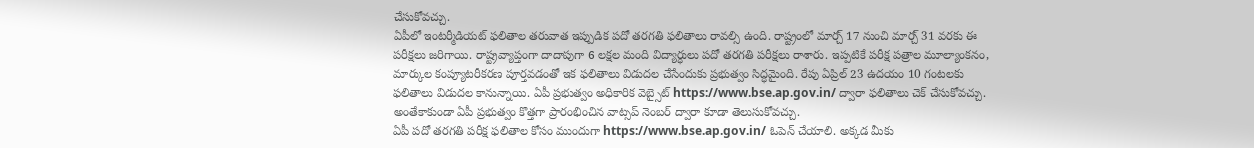చేసుకోవచ్చు.
ఏపీలో ఇంటర్మీడియట్ ఫలితాల తరువాత ఇప్పుడిక పదో తరగతి ఫలితాలు రావల్సి ఉంది. రాష్ట్రంలో మార్చ్ 17 నుంచి మార్చ్ 31 వరకు ఈ పరీక్షలు జరిగాయి. రాష్ట్రవ్యాప్తంగా దాదాపుగా 6 లక్షల మంది విద్యార్ధులు పదో తరగతి పరీక్షలు రాశారు. ఇప్పటికే పరీక్ష పత్రాల మూల్యాంకనం, మార్కుల కంప్యూటరీకరణ పూర్తవడంతో ఇక ఫలితాలు విడుదల చేసేందుకు ప్రభుత్వం సిద్ధమైంది. రేపు ఏప్రిల్ 23 ఉదయం 10 గంటలకు ఫలితాలు విడుదల కానున్నాయి. ఏపీ ప్రభుత్వం అధికారిక వెబ్సైట్ https://www.bse.ap.gov.in/ ద్వారా ఫలితాలు చెక్ చేసుకోవచ్చు. అంతేకాకుండా ఏపీ ప్రభుత్వం కొత్తగా ప్రారంభించిన వాట్సప్ నెంబర్ ద్వారా కూడా తెలుసుకోవచ్చు.
ఏపీ పదో తరగతి పరీక్ష ఫలితాల కోసం ముందుగా https://www.bse.ap.gov.in/ ఓపెన్ చేయాలి. అక్కడ మీకు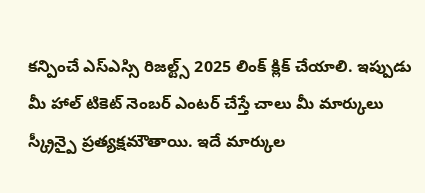కన్పించే ఎస్ఎస్సి రిజల్ట్స్ 2025 లింక్ క్లిక్ చేయాలి. ఇప్పుడు మీ హాల్ టికెట్ నెంబర్ ఎంటర్ చేస్తే చాలు మీ మార్కులు స్క్రీన్పై ప్రత్యక్షమౌతాయి. ఇదే మార్కుల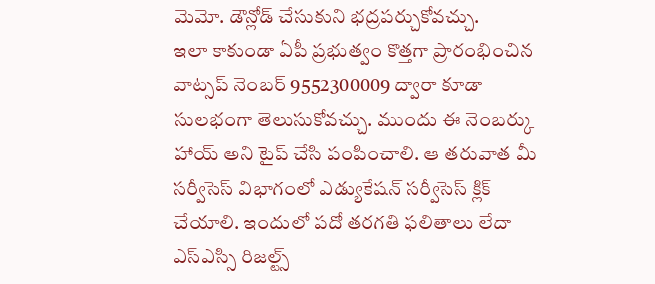మెమో. డౌన్లోడ్ చేసుకుని భద్రపర్చుకోవచ్చు.
ఇలా కాకుండా ఏపీ ప్రభుత్వం కొత్తగా ప్రారంభించిన వాట్సప్ నెంబర్ 9552300009 ద్వారా కూడా సులభంగా తెలుసుకోవచ్చు. ముందు ఈ నెంబర్కు హాయ్ అని టైప్ చేసి పంపించాలి. ఆ తరువాత మీ సర్వీసెస్ విభాగంలో ఎడ్యుకేషన్ సర్వీసెస్ క్లిక్ చేయాలి. ఇందులో పదో తరగతి ఫలితాలు లేదా ఎస్ఎస్సి రిజల్ట్స్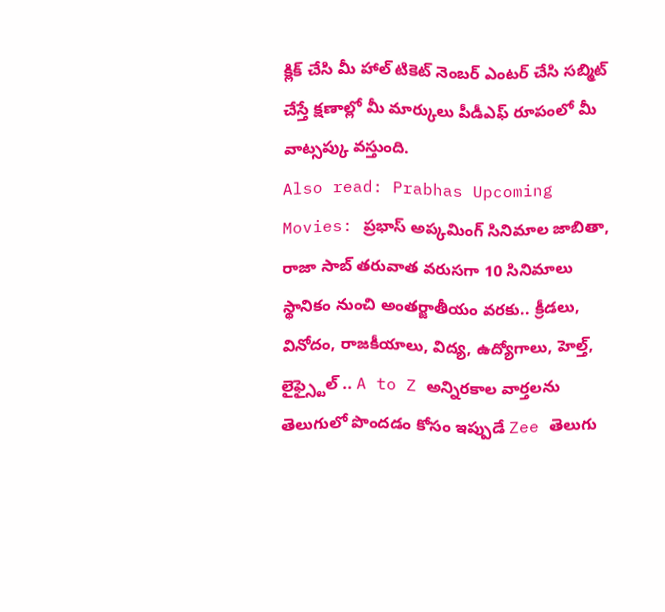క్లిక్ చేసి మీ హాల్ టికెట్ నెంబర్ ఎంటర్ చేసి సబ్మిట్ చేస్తే క్షణాల్లో మీ మార్కులు పీడీఎఫ్ రూపంలో మీ వాట్సప్కు వస్తుంది.
Also read: Prabhas Upcoming Movies: ప్రభాస్ అప్కమింగ్ సినిమాల జాబితా, రాజా సాబ్ తరువాత వరుసగా 10 సినిమాలు
స్థానికం నుంచి అంతర్జాతీయం వరకు.. క్రీడలు, వినోదం, రాజకీయాలు, విద్య, ఉద్యోగాలు, హెల్త్, లైఫ్స్టైల్ .. A to Z అన్నిరకాల వార్తలను తెలుగులో పొందడం కోసం ఇప్పుడే Zee తెలుగు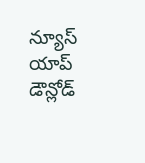న్యూస్ యాప్ డౌన్లోడ్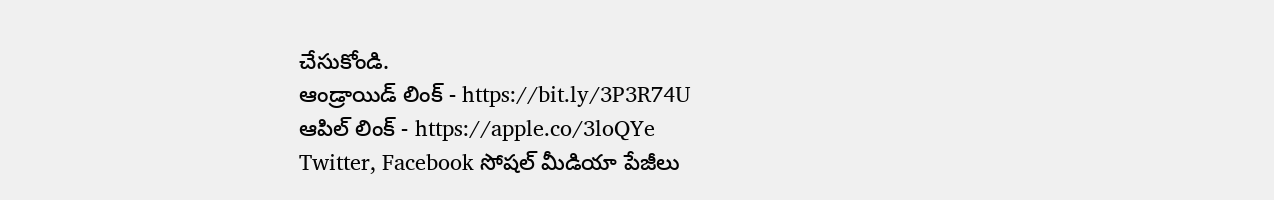చేసుకోండి.
ఆండ్రాయిడ్ లింక్ - https://bit.ly/3P3R74U
ఆపిల్ లింక్ - https://apple.co/3loQYe
Twitter, Facebook సోషల్ మీడియా పేజీలు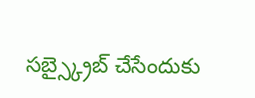సబ్స్క్రైబ్ చేసేందుకు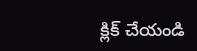క్లిక్ చేయండి